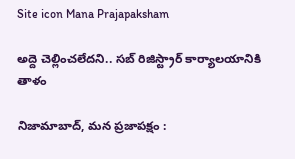Site icon Mana Prajapaksham

అద్దె చెల్లించలేదని.. సబ్ రిజిస్ట్రార్ కార్యాలయానికి తాళం

నిజామాబాద్, మన ప్రజాపక్షం :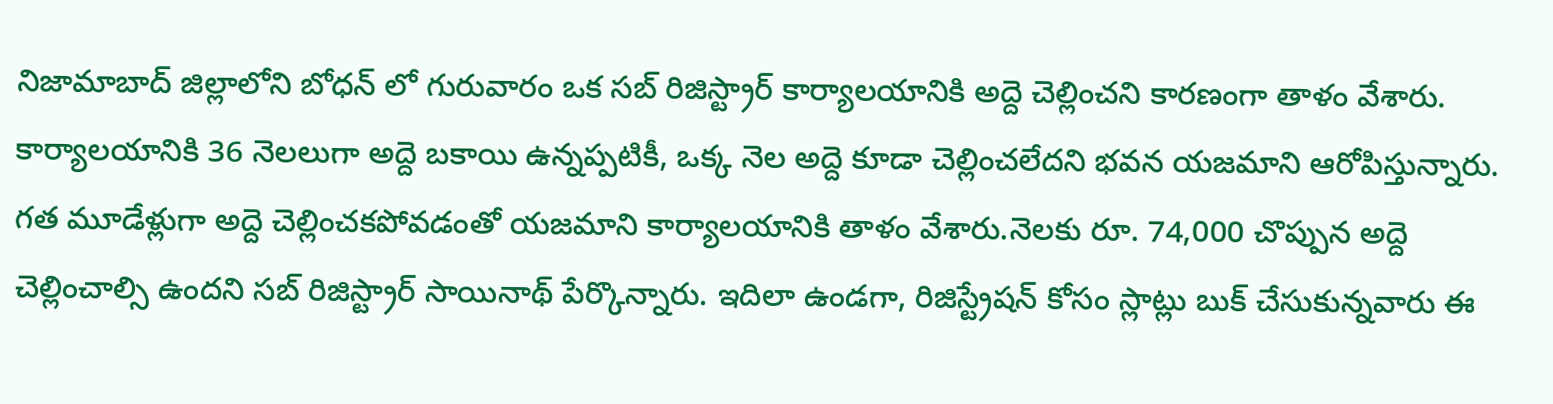నిజామాబాద్ జిల్లాలోని బోధన్ లో గురువారం ఒక సబ్ రిజిస్ట్రార్ కార్యాలయానికి అద్దె చెల్లించని కారణంగా తాళం వేశారు. కార్యాలయానికి 36 నెలలుగా అద్దె బకాయి ఉన్నప్పటికీ, ఒక్క నెల అద్దె కూడా చెల్లించలేదని భవన యజమాని ఆరోపిస్తున్నారు. గత మూడేళ్లుగా అద్దె చెల్లించకపోవడంతో యజమాని కార్యాలయానికి తాళం వేశారు.నెలకు రూ. 74,000 చొప్పున అద్దె చెల్లించాల్సి ఉందని సబ్ రిజిస్ట్రార్ సాయినాథ్ పేర్కొన్నారు. ఇదిలా ఉండగా, రిజిస్ట్రేషన్ కోసం స్లాట్లు బుక్ చేసుకున్నవారు ఈ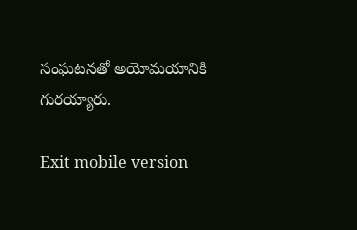సంఘటనతో అయోమయానికి గురయ్యారు.

Exit mobile version